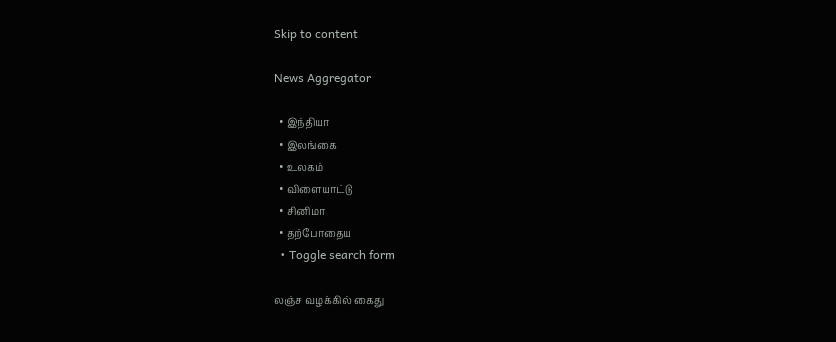Skip to content

News Aggregator

  • இந்தியா
  • இலங்கை
  • உலகம்
  • விளையாட்டு
  • சினிமா
  • தற்போதைய
  • Toggle search form

லஞ்ச வழக்கில் கைது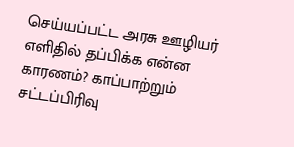செய்யப்பட்ட அரசு ஊழியர் எளிதில் தப்பிக்க என்ன காரணம்? காப்பாற்றும் சட்டப்பிரிவு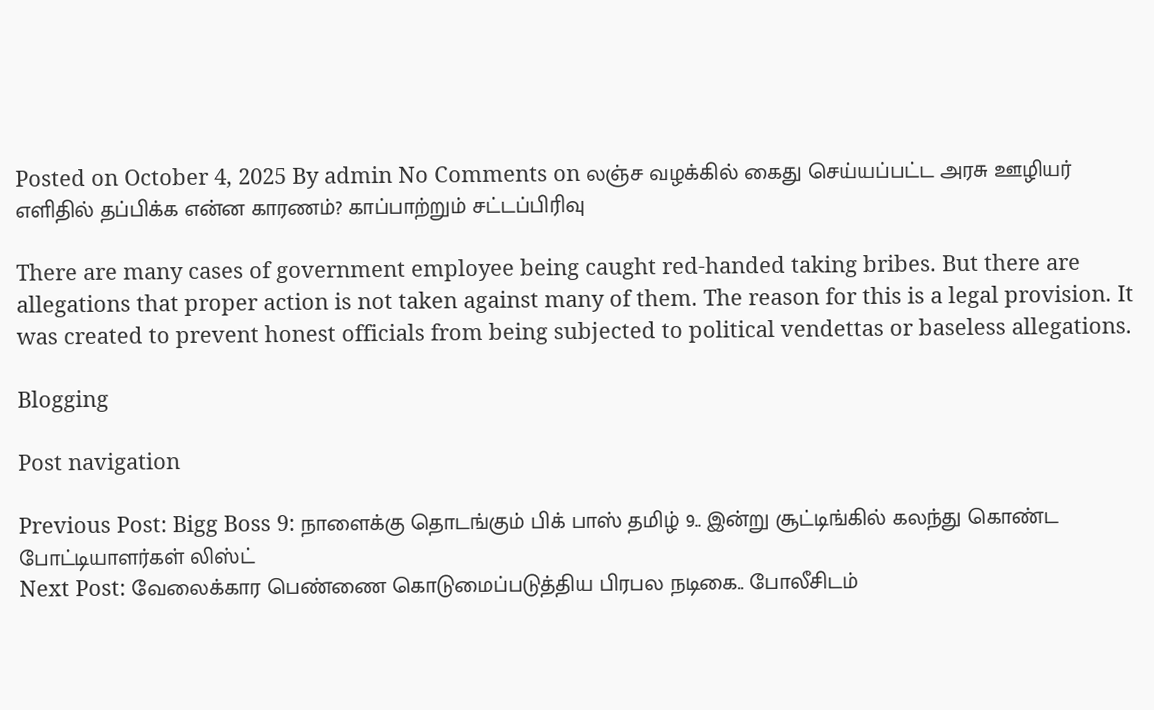Posted on October 4, 2025 By admin No Comments on லஞ்ச வழக்கில் கைது செய்யப்பட்ட அரசு ஊழியர் எளிதில் தப்பிக்க என்ன காரணம்? காப்பாற்றும் சட்டப்பிரிவு

There are many cases of government employee being caught red-handed taking bribes. But there are allegations that proper action is not taken against many of them. The reason for this is a legal provision. It was created to prevent honest officials from being subjected to political vendettas or baseless allegations.

Blogging

Post navigation

Previous Post: Bigg Boss 9: நாளைக்கு தொடங்கும் பிக் பாஸ் தமிழ் 9.. இன்று சூட்டிங்கில் கலந்து கொண்ட போட்டியாளர்கள் லிஸ்ட்
Next Post: வேலைக்கார பெண்ணை கொடுமைப்படுத்திய பிரபல நடிகை.. போலீசிடம்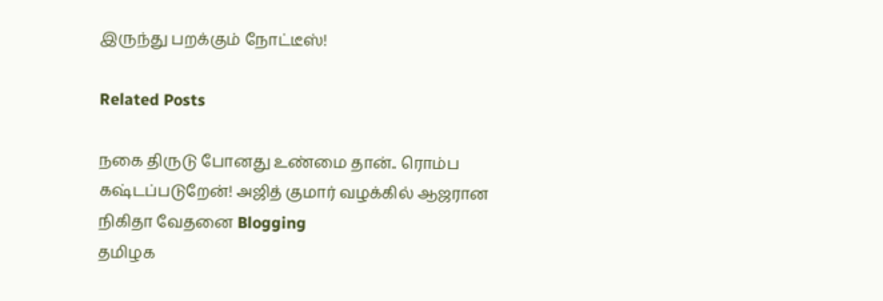இருந்து பறக்கும் நோட்டீஸ்!

Related Posts

நகை திருடு போனது உண்மை தான்.. ரொம்ப கஷ்டப்படுறேன்! அஜித் குமார் வழக்கில் ஆஜரான நிகிதா வேதனை Blogging
தமிழக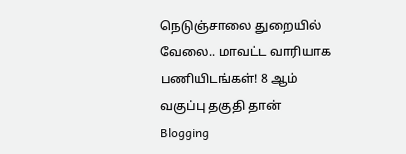நெடுஞ்சாலை துறையில் வேலை.. மாவட்ட வாரியாக பணியிடங்கள்! 8 ஆம் வகுப்பு தகுதி தான் Blogging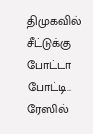திமுகவில் சீட்டுக்கு போட்டா போட்டி.. ரேஸில்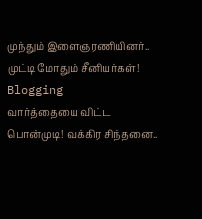முந்தும் இளைஞரணியினர்.. முட்டி மோதும் சீனியர்கள்! Blogging
வார்த்தையை விட்ட பொன்முடி! வக்கிர சிந்தனை..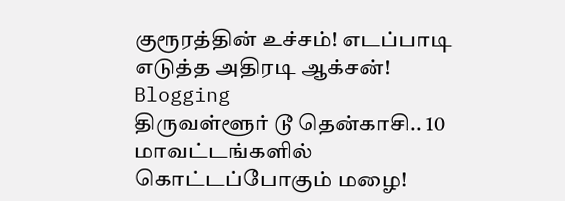குரூரத்தின் உச்சம்! எடப்பாடி எடுத்த அதிரடி ஆக்சன்! Blogging
திருவள்ளூர் டூ தென்காசி.. 10 மாவட்டங்களில் கொட்டப்போகும் மழை!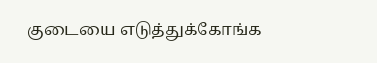குடையை எடுத்துக்கோங்க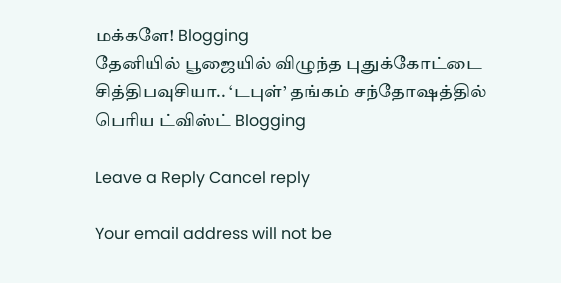மக்களே! Blogging
தேனியில் பூஜையில் விழுந்த புதுக்கோட்டை சித்திபவுசியா.. ‘டபுள்’ தங்கம் சந்தோஷத்தில் பெரிய ட்விஸ்ட் Blogging

Leave a Reply Cancel reply

Your email address will not be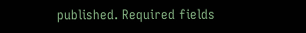published. Required fields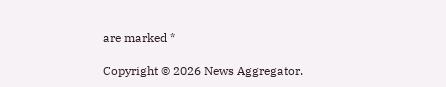are marked *

Copyright © 2026 News Aggregator.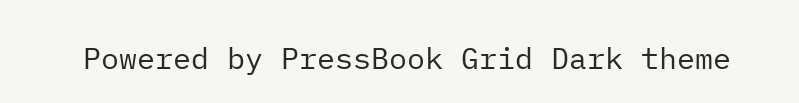Powered by PressBook Grid Dark theme